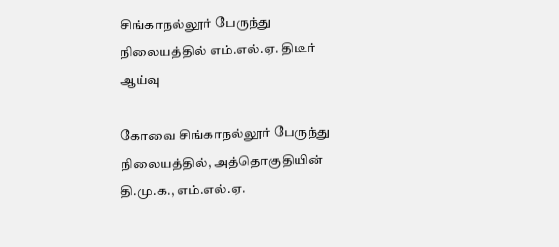சிங்காநல்லூர் பேருந்து நிலையத்தில் எம்.எல்.ஏ. திடீர் ஆய்வு

கோவை சிங்காநல்லூர் பேருந்து நிலையத்தில், அத்தொகுதியின் தி.மு.க., எம்.எல்.ஏ.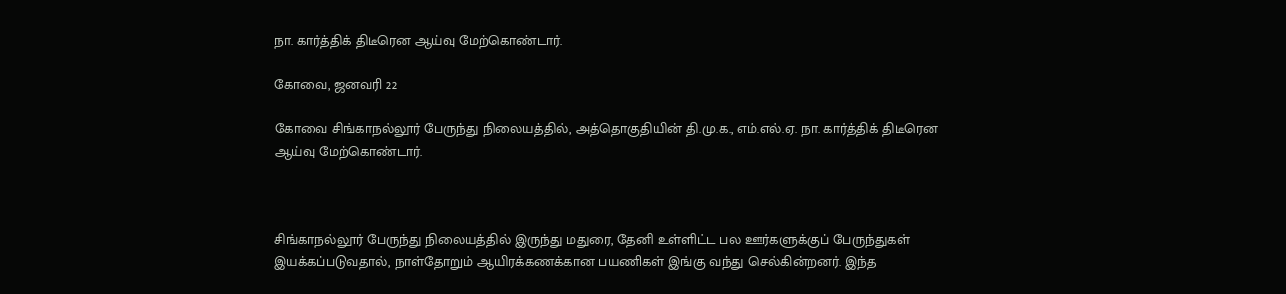நா. கார்த்திக் திடீரென ஆய்வு மேற்கொண்டார்.

கோவை, ஜனவரி 22

கோவை சிங்காநல்லூர் பேருந்து நிலையத்தில், அத்தொகுதியின் தி.மு.க., எம்.எல்.ஏ. நா. கார்த்திக் திடீரென ஆய்வு மேற்கொண்டார்.



சிங்காநல்லூர் பேருந்து நிலையத்தில் இருந்து மதுரை, தேனி உள்ளிட்ட பல ஊர்களுக்குப் பேருந்துகள் இயக்கப்படுவதால், நாள்தோறும் ஆயிரக்கணக்கான பயணிகள் இங்கு வந்து செல்கின்றனர். இந்த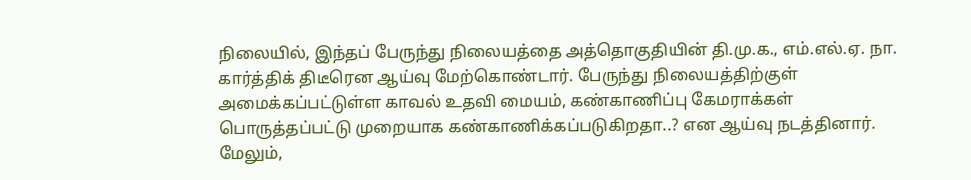நிலையில், இந்தப் பேருந்து நிலையத்தை அத்தொகுதியின் தி.மு.க., எம்.எல்.ஏ. நா. கார்த்திக் திடீரென ஆய்வு மேற்கொண்டார். பேருந்து நிலையத்திற்குள் அமைக்கப்பட்டுள்ள காவல் உதவி மையம், கண்காணிப்பு கேமராக்கள் பொருத்தப்பட்டு முறையாக கண்காணிக்கப்படுகிறதா..? என ஆய்வு நடத்தினார். மேலும்,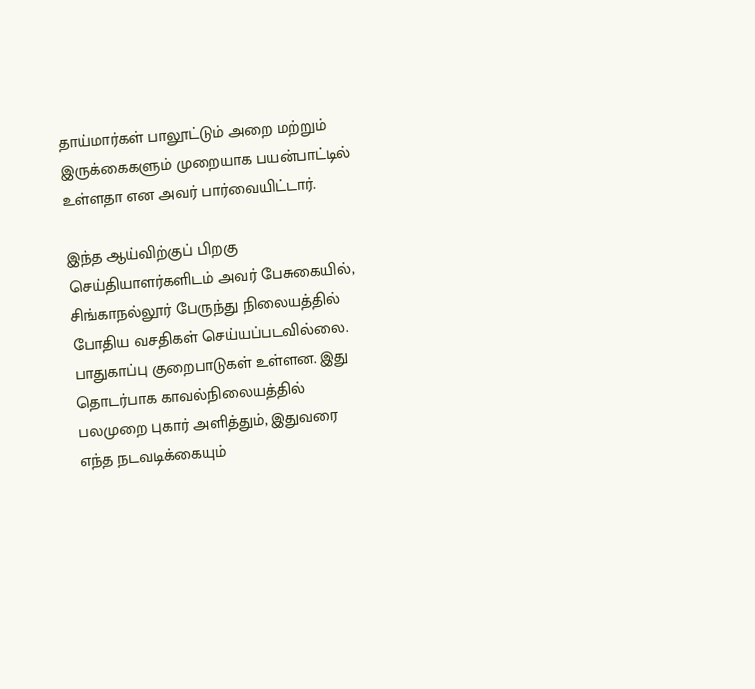தாய்மார்கள் பாலூட்டும் அறை மற்றும் இருக்கைகளும் முறையாக பயன்பாட்டில் உள்ளதா என அவர் பார்வையிட்டார்.

இந்த ஆய்விற்குப் பிறகு செய்தியாளர்களிடம் அவர் பேசுகையில், சிங்காநல்லூர் பேருந்து நிலையத்தில் போதிய வசதிகள் செய்யப்படவில்லை. பாதுகாப்பு குறைபாடுகள் உள்ளன. இது தொடர்பாக காவல்நிலையத்தில் பலமுறை புகார் அளித்தும், இதுவரை எந்த நடவடிக்கையும்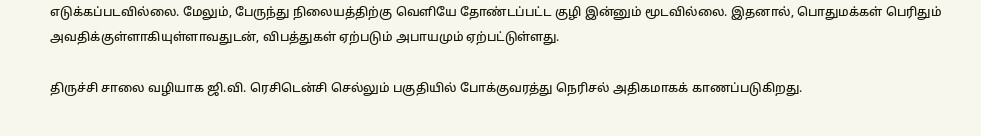எடுக்கப்படவில்லை. மேலும், பேருந்து நிலையத்திற்கு வெளியே தோண்டப்பட்ட குழி இன்னும் மூடவில்லை. இதனால், பொதுமக்கள் பெரிதும் அவதிக்குள்ளாகியுள்ளாவதுடன், விபத்துகள் ஏற்படும் அபாயமும் ஏற்பட்டுள்ளது.

திருச்சி சாலை வழியாக ஜி.வி. ரெசிடென்சி செல்லும் பகுதியில் போக்குவரத்து நெரிசல் அதிகமாகக் காணப்படுகிறது.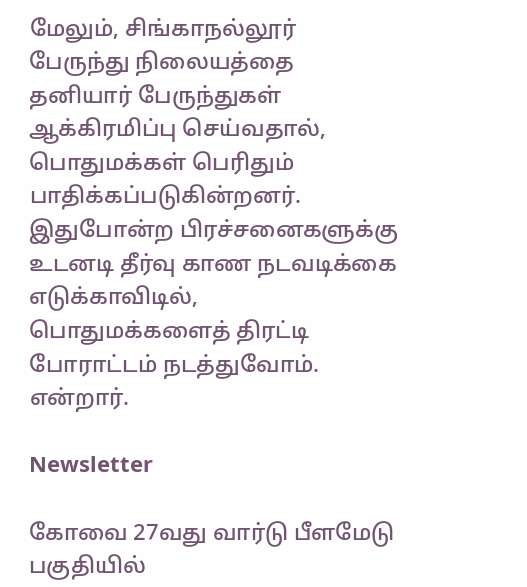மேலும், சிங்காநல்லூர் பேருந்து நிலையத்தை தனியார் பேருந்துகள் ஆக்கிரமிப்பு செய்வதால், பொதுமக்கள் பெரிதும் பாதிக்கப்படுகின்றனர். இதுபோன்ற பிரச்சனைகளுக்கு உடனடி தீர்வு காண நடவடிக்கை எடுக்காவிடில், பொதுமக்களைத் திரட்டி போராட்டம் நடத்துவோம். என்றார்.

Newsletter

கோவை 27வது வார்டு பீளமேடு பகுதியில்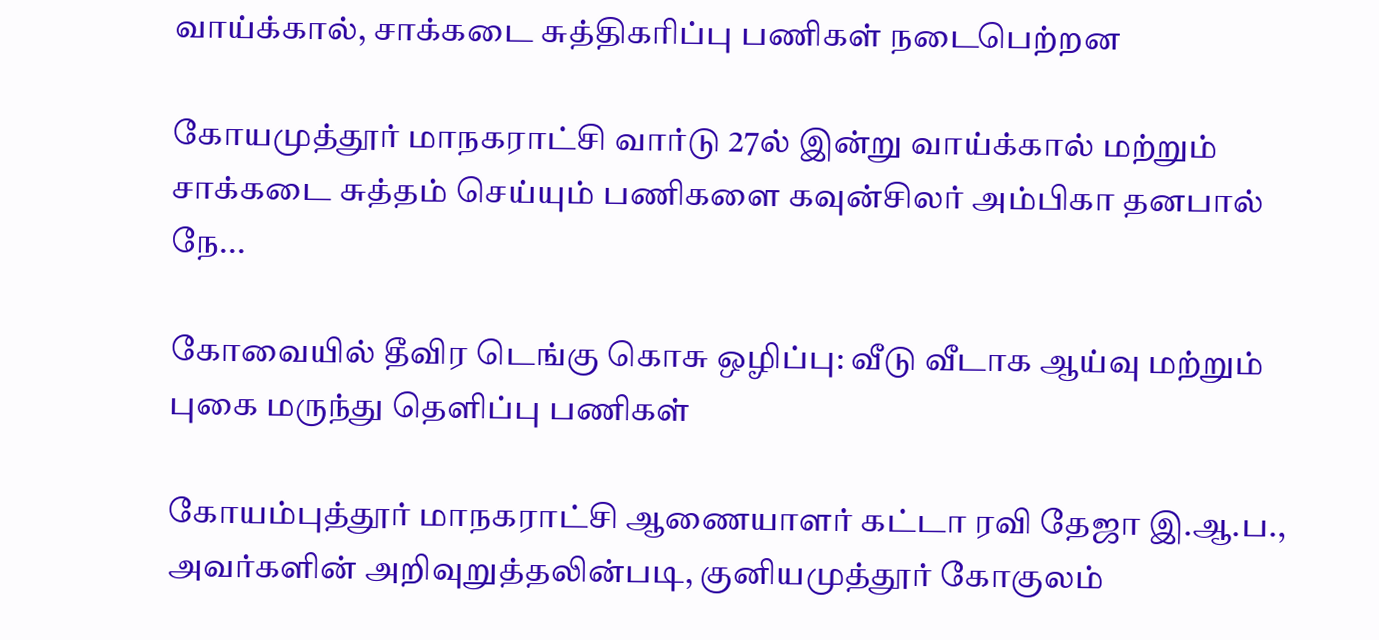வாய்க்கால், சாக்கடை சுத்திகரிப்பு பணிகள் நடைபெற்றன

கோயமுத்தூர் மாநகராட்சி வார்டு 27ல் இன்று வாய்க்கால் மற்றும் சாக்கடை சுத்தம் செய்யும் பணிகளை கவுன்சிலர் அம்பிகா தனபால் நே...

கோவையில் தீவிர டெங்கு கொசு ஒழிப்பு: வீடு வீடாக ஆய்வு மற்றும் புகை மருந்து தெளிப்பு பணிகள்

கோயம்புத்தூர் மாநகராட்சி ஆணையாளர் கட்டா ரவி தேஜா இ.ஆ.ப., அவர்களின் அறிவுறுத்தலின்படி, குனியமுத்தூர் கோகுலம்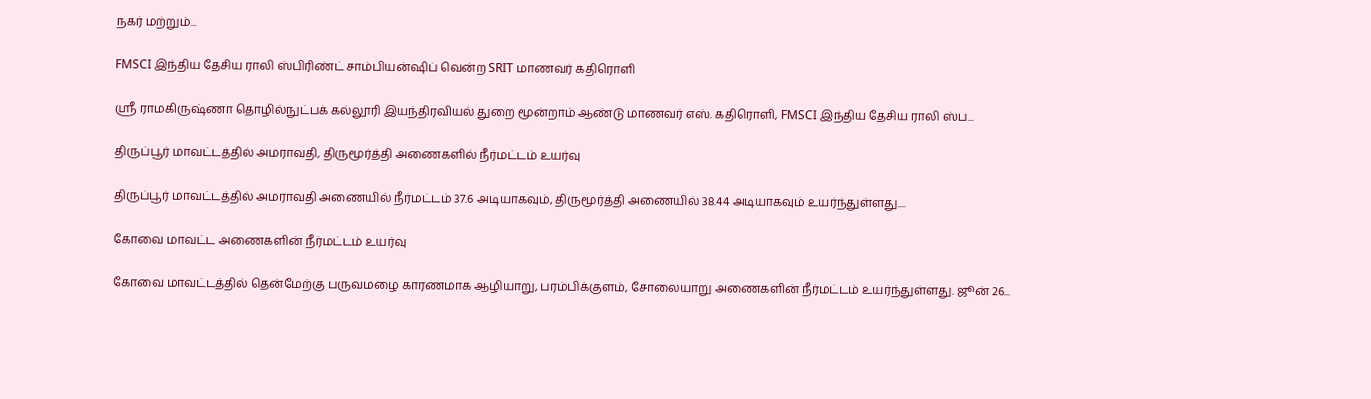நகர் மற்றும்...

FMSCI இந்திய தேசிய ராலி ஸ்பிரிண்ட் சாம்பியன்ஷிப் வென்ற SRIT மாணவர் கதிரொளி

ஸ்ரீ ராமகிருஷ்ணா தொழில்நுட்பக் கல்லூரி இயந்திரவியல் துறை மூன்றாம் ஆண்டு மாணவர் எஸ். கதிரொளி, FMSCI இந்திய தேசிய ராலி ஸ்ப...

திருப்பூர் மாவட்டத்தில் அமராவதி, திருமூர்த்தி அணைகளில் நீர்மட்டம் உயர்வு

திருப்பூர் மாவட்டத்தில் அமராவதி அணையில் நீர்மட்டம் 37.6 அடியாகவும், திருமூர்த்தி அணையில் 38.44 அடியாகவும் உயர்ந்துள்ளது....

கோவை மாவட்ட அணைகளின் நீர்மட்டம் உயர்வு

கோவை மாவட்டத்தில் தென்மேற்கு பருவமழை காரணமாக ஆழியாறு, பரம்பிக்குளம், சோலையாறு அணைகளின் நீர்மட்டம் உயர்ந்துள்ளது. ஜூன் 26...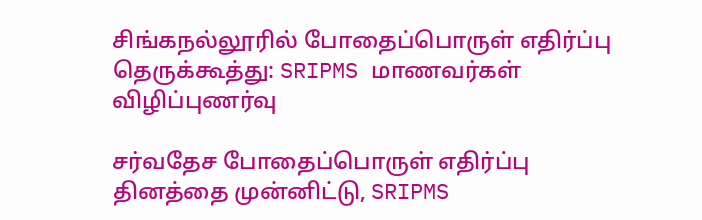சிங்கநல்லூரில் போதைப்பொருள் எதிர்ப்பு தெருக்கூத்து: SRIPMS மாணவர்கள் விழிப்புணர்வு

சர்வதேச போதைப்பொருள் எதிர்ப்பு தினத்தை முன்னிட்டு, SRIPMS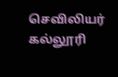செவிலியர் கல்லூரி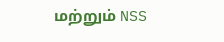மற்றும் NSS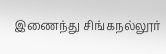இணைந்து சிங்கநல்லூர்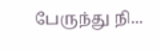பேருந்து நி...